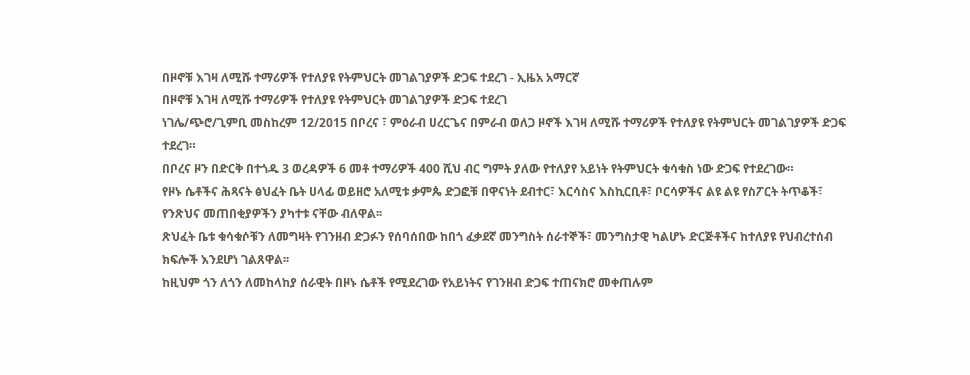በዞኖቹ እገዛ ለሚሹ ተማሪዎች የተለያዩ የትምህርት መገልገያዎች ድጋፍ ተደረገ - ኢዜአ አማርኛ
በዞኖቹ እገዛ ለሚሹ ተማሪዎች የተለያዩ የትምህርት መገልገያዎች ድጋፍ ተደረገ
ነገሌ/ጭሮ/ጊምቢ መስከረም 12/2015 በቦረና ፣ ምዕራብ ሀረርጌና በምራብ ወለጋ ዞኖች እገዛ ለሚሹ ተማሪዎች የተለያዩ የትምህርት መገልገያዎች ድጋፍ ተደረገ።
በቦረና ዞን በድርቅ በተጎዱ 3 ወረዳዎች 6 መቶ ተማሪዎች 400 ሺህ ብር ግምት ያለው የተለያየ አይነት የትምህርት ቁሳቁስ ነው ድጋፍ የተደረገው።
የዞኑ ሴቶችና ሕጻናት ፅህፈት ቤት ሀላፊ ወይዘሮ አለሚቱ ቃምጴ ድጋፎቹ በዋናነት ደብተር፣ እርሳስና እስኪርቢቶ፣ ቦርሳዎችና ልዩ ልዩ የስፖርት ትጥቆች፣ የንጽህና መጠበቂያዎችን ያካተቱ ናቸው ብለዋል፡፡
ጽህፈት ቤቱ ቁሳቁሶቹን ለመግዛት የገንዘብ ድጋፉን የሰባሰበው ከበጎ ፈቃደኛ መንግስት ሰራተኞች፣ መንግስታዊ ካልሆኑ ድርጅቶችና ከተለያዩ የህብረተሰብ ክፍሎች እንደሆነ ገልጸዋል፡፡
ከዚህም ጎን ለጎን ለመከላከያ ሰራዊት በዞኑ ሴቶች የሚደረገው የአይነትና የገንዘብ ድጋፍ ተጠናክሮ መቀጠሉም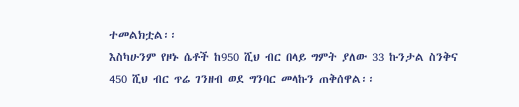ተመልክቷል፡፡
እስካሁንም የዞኑ ሴቶች ከ950 ሺህ ብር በላይ ግምት ያለው 33 ኩንታል ስንቅና 450 ሺህ ብር ጥሬ ገንዘብ ወደ ግንባር መላኩን ጠቅሰዋል፡፡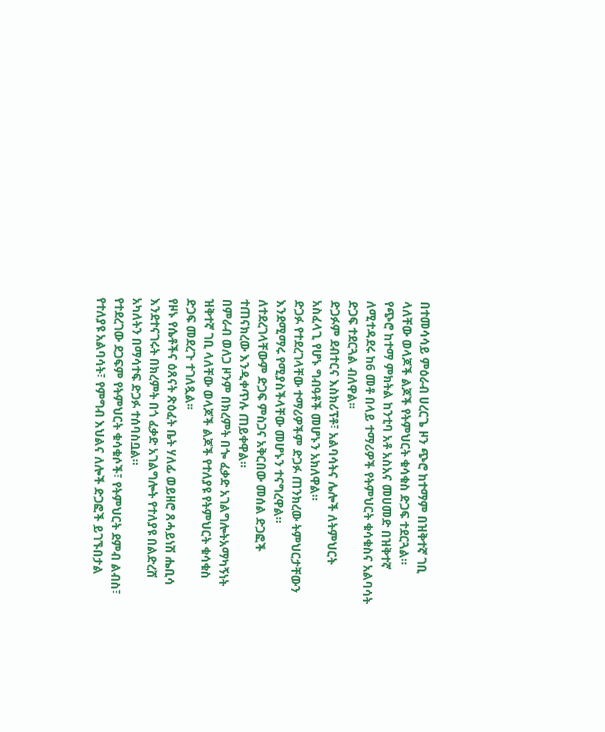በተመሳሳይ ምዕራብ ሀረርጌ ዞን ጭሮ ከተማም በዝቅተኛ ገቢ ላለቸው ወላጆች ልጆች የትምህርት ቁሳቁስ ድጋፍ ተደርጓል።
የጭሮ ከተማ ምክትል ከንቲባ አቶ አስአና መሀመድ በዝቅተኛ ለሚተዳደሩ ከ6 መቶ በላይ ተማሪዎች የትምህርት ቁሳቁስና አልባሳት ድጋፍ ተደርጓል ብለዋል፡፡
ድጋፉም ደብተርና እስክሪፕቶ፣ አልባሳትና ሌሎች ለትምህርት አስፈላጊ የሆኑ ግብዓቶች መሆኑን አክለዋል።
ድጋፉ የተደረገላቸው ተማሪዎችም ድጋፉ ጠንክረው ትምህርታቸውን እንደሚማሩ የሚያስችላቸው መሆኑን ተናግረዋል።
ለተደረገላቸውም ድጋፍ ምስጋና አቅርበው መሰል ድጋፎች ተጠናክረው እንዲቀጥሉ ጠይቀዋል።
በምራብ ወለጋ ዞንም በክረምት በጐ ፈቃድ አገልግሎትአማካኝነት ዝቅተኛ ገቢ ላለቸው ወላጆች ልጆች የተለያዩ የትምህርት ቁሳቁስ ድጋፍ መደረጉ ተገለጿል፡፡
የዞኑ የሴቶችና ዕጸናት ጽዕፈት ቤት ሃለፊ ወይዘሮ ጸሓይነሽ ሔቢሳ እንደተናገሩት በክረምት በጎ ፈቃድ አገልግሎት የተለያዩ በልድረሸ አካለትን በማሳተፍ ድጋፉ ተሰባስቧል።
የተደረገው ደጋፍም የትምህርት ቁሳቁሶች፣ የትምህርት ደምብ ልብስ፣ የተለያዩ አልባሳት፣ የምግብ እህልና ለሎች ድጋፎች ይገኙበታል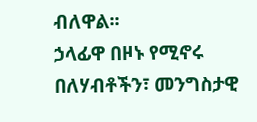ብለዋል፡፡
ኃላፊዋ በዞኑ የሚኖሩ በለሃብቶችን፣ መንግስታዊ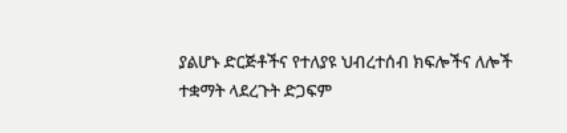ያልሆኑ ድርጅቶችና የተለያዩ ህብረተሰብ ክፍሎችና ለሎች ተቋማት ላደረጉት ድጋፍም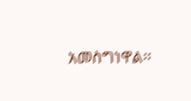አመስግነዋል፡፡